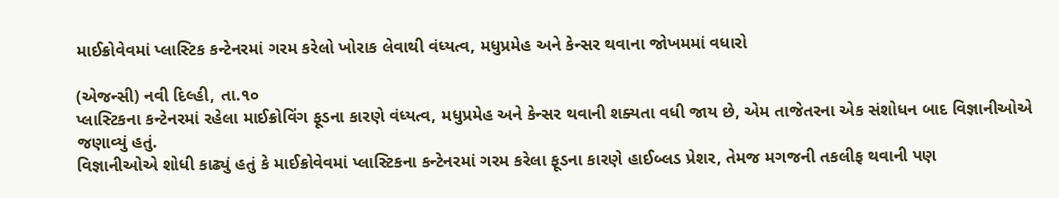માઈક્રોવેવમાં પ્લાસ્ટિક કન્ટેનરમાં ગરમ કરેલો ખોરાક લેવાથી વંધ્યત્વ, મધુપ્રમેહ અને કેન્સર થવાના જોખમમાં વધારો

(એજન્સી) નવી દિલ્હી, તા.૧૦
પ્લાસ્ટિકના કન્ટેનરમાં રહેલા માઈક્રોવિંગ ફૂડના કારણે વંધ્યત્વ, મધુપ્રમેહ અને કેન્સર થવાની શક્યતા વધી જાય છે, એમ તાજેતરના એક સંશોધન બાદ વિજ્ઞાનીઓએ જણાવ્યું હતું.
વિજ્ઞાનીઓએ શોધી કાઢ્યું હતું કે માઈક્રોવેવમાં પ્લાસ્ટિકના કન્ટેનરમાં ગરમ કરેલા ફૂડના કારણે હાઈબ્લડ પ્રેશર, તેમજ મગજની તકલીફ થવાની પણ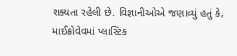શક્યતા રહેલી છે. વિજ્ઞાનીઓએ જણાવ્યું હતું કે, માઈક્રોવેવમાં પ્લાસ્ટિક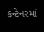કન્ટેનરમાં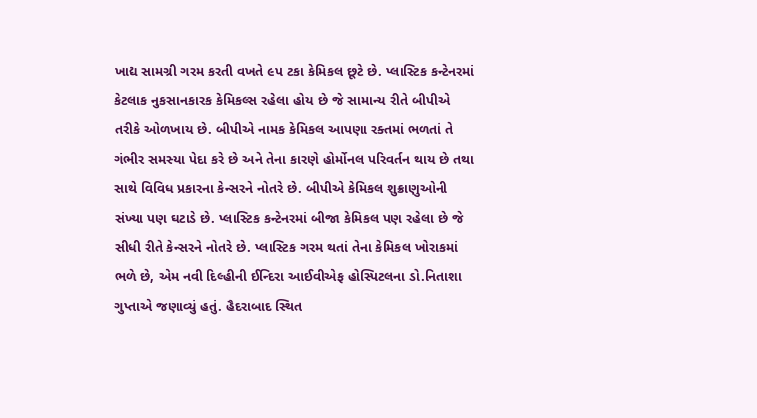ખાદ્ય સામગ્રી ગરમ કરતી વખતે ૯પ ટકા કેમિકલ છૂટે છે. પ્લાસ્ટિક કન્ટેનરમાં કેટલાક નુકસાનકારક કેમિકલ્સ રહેલા હોય છે જે સામાન્ય રીતે બીપીએ તરીકે ઓળખાય છે. બીપીએ નામક કેમિકલ આપણા રક્તમાં ભળતાં તે ગંભીર સમસ્યા પેદા કરે છે અને તેના કારણે હોર્મોનલ પરિવર્તન થાય છે તથા સાથે વિવિધ પ્રકારના કેન્સરને નોતરે છે. બીપીએ કેમિકલ શુક્રાણુઓની સંખ્યા પણ ઘટાડે છે. પ્લાસ્ટિક કન્ટેનરમાં બીજા કેમિકલ પણ રહેલા છે જે સીધી રીતે કેન્સરને નોતરે છે. પ્લાસ્ટિક ગરમ થતાં તેના કેમિકલ ખોરાકમાં ભળે છે, એમ નવી દિલ્હીની ઈન્દિરા આઈવીએફ હોસ્પિટલના ડો.નિતાશા ગુપ્તાએ જણાવ્યું હતું. હૈદરાબાદ સ્થિત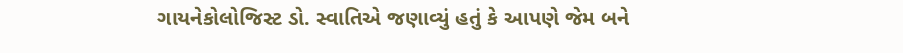ગાયનેકોલોજિસ્ટ ડો. સ્વાતિએ જણાવ્યું હતું કે આપણે જેમ બને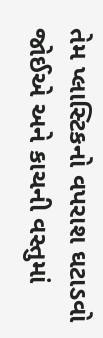તેમ પ્લાસ્ટિકનો વપરાશ ઘટાડવો જોઈએ અને કાચની વસ્તુમાં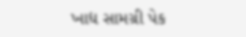ખાદ્ય સામગ્રી પેક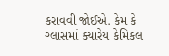કરાવવી જોઈએ. કેમ કે ગ્લાસમાં ક્યારેય કેમિકલ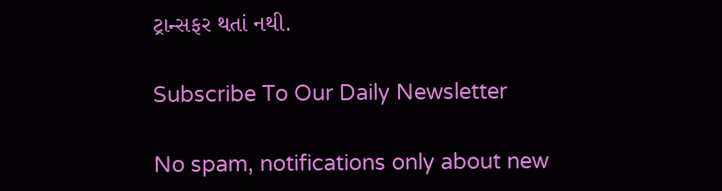ટ્રાન્સફર થતાં નથી.

Subscribe To Our Daily Newsletter

No spam, notifications only about new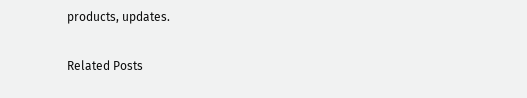products, updates.

Related Posts